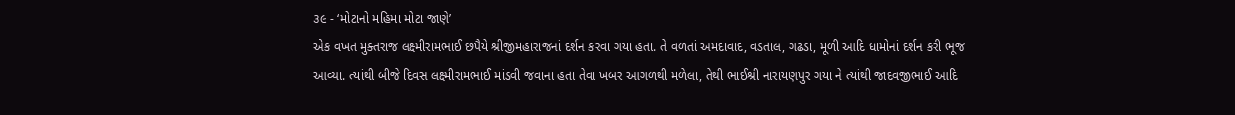૩૯ - ‘મોટાનો મહિમા મોટા જાણે’
એક વખત મુક્તરાજ લક્ષ્મીરામભાઈ છપૈયે શ્રીજીમહારાજનાં દર્શન કરવા ગયા હતા. તે વળતાં અમદાવાદ, વડતાલ, ગઢડા, મૂળી આદિ ધામોનાં દર્શન કરી ભૂજ આવ્યા. ત્યાંથી બીજે દિવસ લક્ષ્મીરામભાઈ માંડવી જવાના હતા તેવા ખબર આગળથી મળેલા, તેથી ભાઈશ્રી નારાયણપુર ગયા ને ત્યાંથી જાદવજીભાઈ આદિ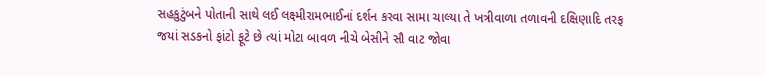સહકુટુંબને પોતાની સાથે લઈ લક્ષ્મીરામભાઈનાં દર્શન કરવા સામા ચાલ્યા તે ખત્રીવાળા તળાવની દક્ષિણાદિ તરફ જયાં સડકનો ફાંટો ફૂટે છે ત્યાં મોટા બાવળ નીચે બેસીને સૌ વાટ જોવા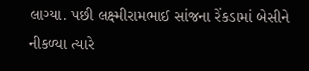લાગ્યા. પછી લક્ષ્મીરામભાઈ સાંજના રેંકડામાં બેસીને નીકળ્યા ત્યારે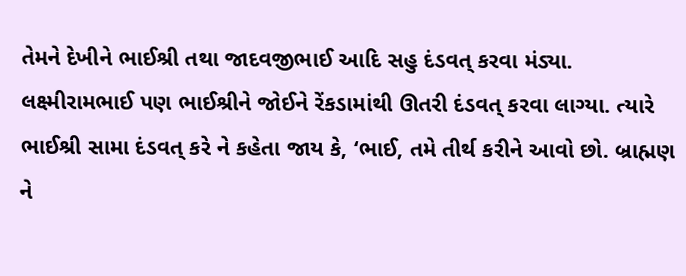તેમને દેખીને ભાઈશ્રી તથા જાદવજીભાઈ આદિ સહુ દંડવત્ કરવા મંડ્યા. લક્ષ્મીરામભાઈ પણ ભાઈશ્રીને જોઈને રેંકડામાંથી ઊતરી દંડવત્ કરવા લાગ્યા. ત્યારે ભાઈશ્રી સામા દંડવત્ કરે ને કહેતા જાય કે, ‘ભાઈ, તમે તીર્થ કરીને આવો છો. બ્રાહ્મણ ને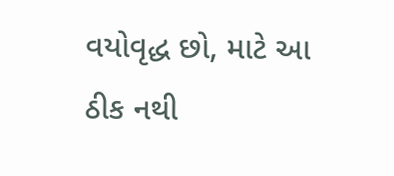વયોવૃદ્ધ છો, માટે આ ઠીક નથી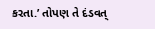કરતા.’ તોપણ તે દંડવત્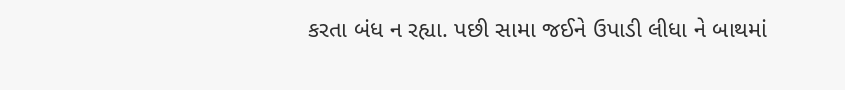કરતા બંધ ન રહ્યા. પછી સામા જઈને ઉપાડી લીધા ને બાથમાં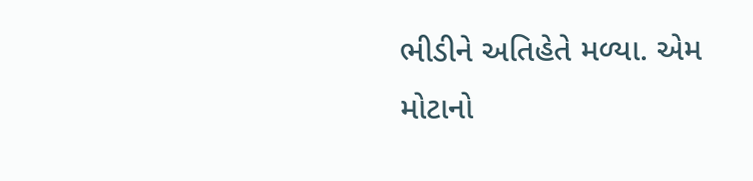ભીડીને અતિહેતે મળ્યા. એમ મોટાનો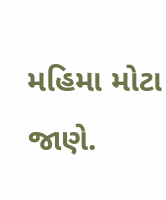મહિમા મોટા જાણે.